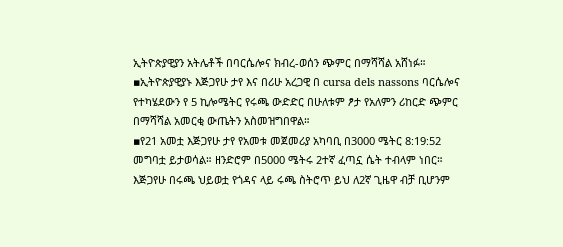ኢትዮጵያዊያን አትሌቶች በባርሴሎና ክብረ-ወሰን ጭምር በማሻሻል አሸነፉ።
▪ኢትዮጵያዊያኑ እጅጋየሁ ታየ እና በሪሁ አረጋዊ በ cursa dels nassons ባርሴሎና የተካሄደውን የ 5 ኪሎሜትር የሩጫ ውድድር በሁለቱም ፆታ የአለምን ሪከርድ ጭምር በማሻሻል አመርቂ ውጤትን አስመዝግበዋል።
▪የ21 አመቷ እጅጋየሁ ታየ የአመቱ መጀመሪያ አካባቢ በ3000 ሜትር 8:19:52 መግባቷ ይታወሳል። ዘንድሮም በ5000 ሜትሩ 2ተኛ ፈጣኗ ሴት ተብላም ነበር። እጅጋየሁ በሩጫ ህይወቷ የጎዳና ላይ ሩጫ ስትሮጥ ይህ ለ2ኛ ጊዜዋ ብቻ ቢሆንም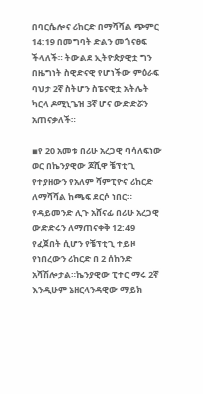በባርሴሎና ሪከርድ በማሻሻል ጭምር 14:19 በመግባት ድልን መጎናፀፍ ችላለች። ትውልደ ኢትዮጵያዊቷ ግን በዜግነት ስዊድናዊ የሆነችው ምዕራፍ ባህታ 2ኛ ስትሆን ስፔናዊቷ አትሌት ካርላ ዶሚኒጌዝ 3ኛ ሆና ውድድሯን አጠናቃለች።

▪የ 20 አመቱ በሪሁ አረጋዊ ባሳለፍነው ወር በኬንያዊው ጆሺዋ ቼፕቲጊ የተያዘውን የአለም ሻምፒዮና ሪከርድ ለማሻሻል ከጫፍ ደርሶ ነበር። የዳይመንድ ሊጉ አሸናፊ በሪሁ አረጋዊ ውድድሩን ለማጠናቀቅ 12:49 የፈጀበት ሲሆን የቼፕቲጊ ተይዞ የነበረውን ሪከርድ በ 2 ሰከንድ አሻሽሎታል።ኬንያዊው ፒተር ማሩ 2ኛ እንዲሁም ኔዘርላንዳዊው ማይክ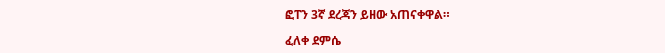ፎፐን 3ኛ ደረጃን ይዘው አጠናቀዋል።

ፈለቀ ደምሴ